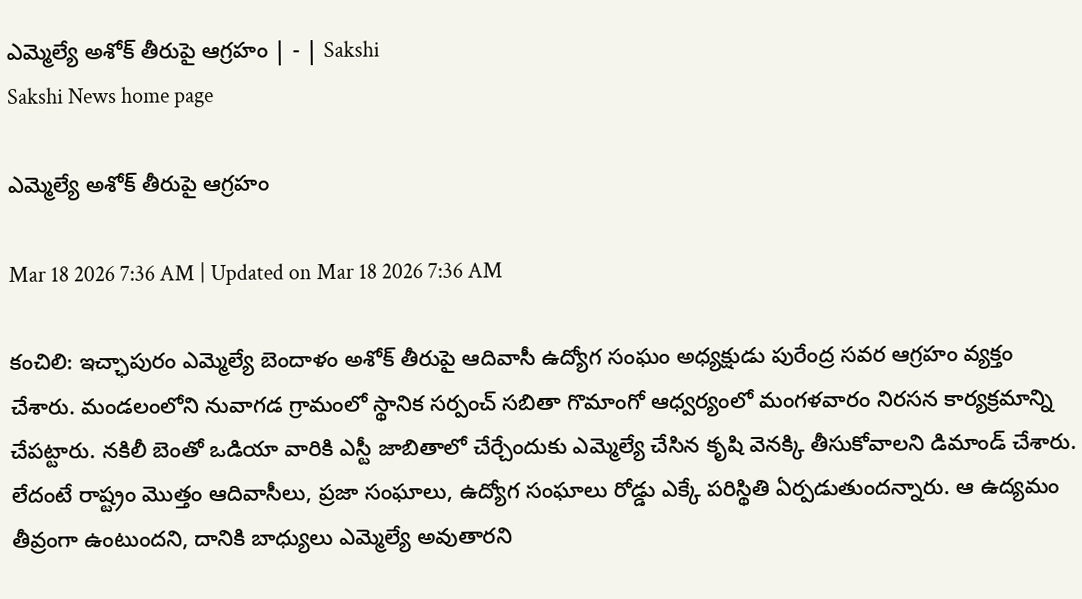ఎమ్మెల్యే అశోక్‌ తీరుపై ఆగ్రహం | - | Sakshi
Sakshi News home page

ఎమ్మెల్యే అశోక్‌ తీరుపై ఆగ్రహం

Mar 18 2026 7:36 AM | Updated on Mar 18 2026 7:36 AM

కంచిలి: ఇచ్ఛాపురం ఎమ్మెల్యే బెందాళం అశోక్‌ తీరుపై ఆదివాసీ ఉద్యోగ సంఘం అధ్యక్షుడు పురేంద్ర సవర ఆగ్రహం వ్యక్తం చేశారు. మండలంలోని నువాగడ గ్రామంలో స్థానిక సర్పంచ్‌ సబితా గొమాంగో ఆధ్వర్యంలో మంగళవారం నిరసన కార్యక్రమాన్ని చేపట్టారు. నకిలీ బెంతో ఒడియా వారికి ఎస్టీ జాబితాలో చేర్చేందుకు ఎమ్మెల్యే చేసిన కృషి వెనక్కి తీసుకోవాలని డిమాండ్‌ చేశారు. లేదంటే రాష్ట్రం మొత్తం ఆదివాసీలు, ప్రజా సంఘాలు, ఉద్యోగ సంఘాలు రోడ్డు ఎక్కే పరిస్థితి ఏర్పడుతుందన్నారు. ఆ ఉద్యమం తీవ్రంగా ఉంటుందని, దానికి బాధ్యులు ఎమ్మెల్యే అవుతారని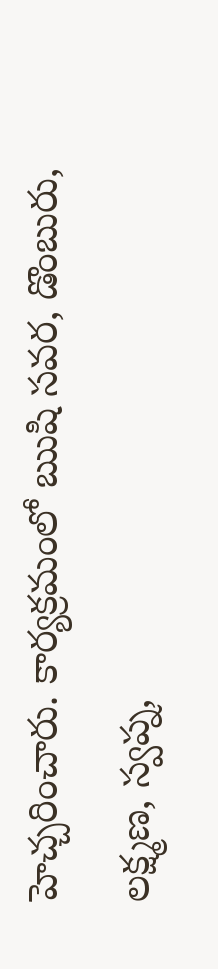హెచ్చరించారు. కార్యక్రమంలో ఋషి సవర, డొంబురు, లక్ష్మణ, స్వప్న,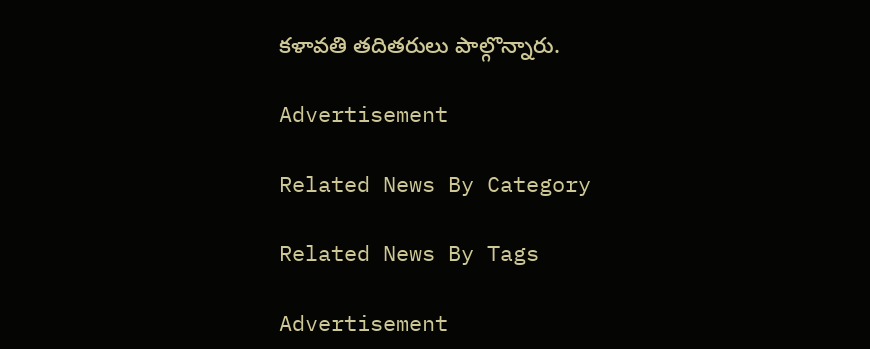కళావతి తదితరులు పాల్గొన్నారు.

Advertisement

Related News By Category

Related News By Tags

Advertisement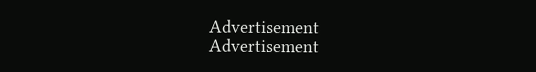Advertisement
Advertisement